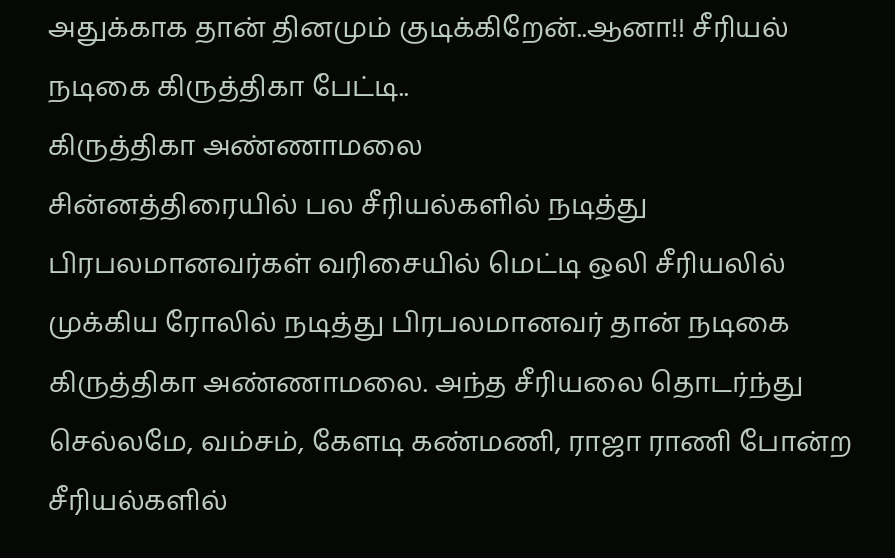அதுக்காக தான் தினமும் குடிக்கிறேன்..ஆனா!! சீரியல் நடிகை கிருத்திகா பேட்டி..
கிருத்திகா அண்ணாமலை
சின்னத்திரையில் பல சீரியல்களில் நடித்து பிரபலமானவர்கள் வரிசையில் மெட்டி ஒலி சீரியலில் முக்கிய ரோலில் நடித்து பிரபலமானவர் தான் நடிகை கிருத்திகா அண்ணாமலை. அந்த சீரியலை தொடர்ந்து செல்லமே, வம்சம், கேளடி கண்மணி, ராஜா ராணி போன்ற சீரியல்களில்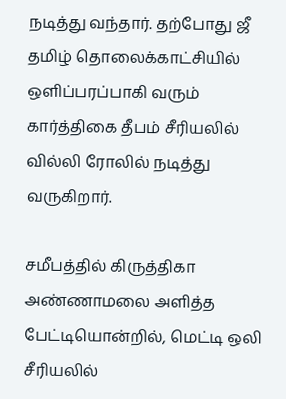நடித்து வந்தார். தற்போது ஜீ தமிழ் தொலைக்காட்சியில் ஒளிப்பரப்பாகி வரும் கார்த்திகை தீபம் சீரியலில் வில்லி ரோலில் நடித்து வருகிறார்.

சமீபத்தில் கிருத்திகா அண்ணாமலை அளித்த பேட்டியொன்றில், மெட்டி ஒலி சீரியலில்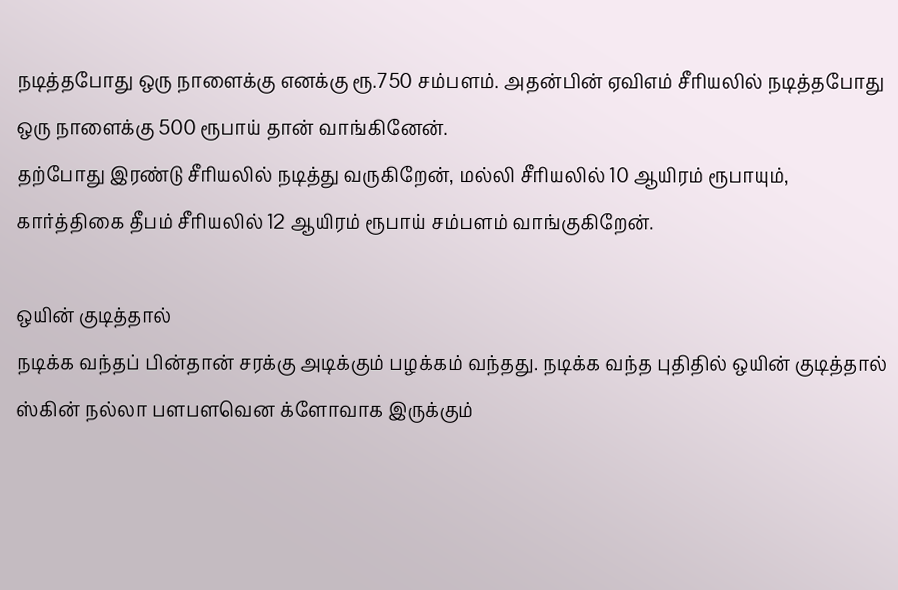நடித்தபோது ஒரு நாளைக்கு எனக்கு ரூ.750 சம்பளம். அதன்பின் ஏவிஎம் சீரியலில் நடித்தபோது ஒரு நாளைக்கு 500 ரூபாய் தான் வாங்கினேன்.
தற்போது இரண்டு சீரியலில் நடித்து வருகிறேன், மல்லி சீரியலில் 10 ஆயிரம் ரூபாயும், கார்த்திகை தீபம் சீரியலில் 12 ஆயிரம் ரூபாய் சம்பளம் வாங்குகிறேன்.

ஒயின் குடித்தால்
நடிக்க வந்தப் பின்தான் சரக்கு அடிக்கும் பழக்கம் வந்தது. நடிக்க வந்த புதிதில் ஒயின் குடித்தால் ஸ்கின் நல்லா பளபளவென க்ளோவாக இருக்கும்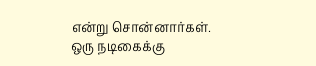என்று சொன்னார்கள். ஒரு நடிகைக்கு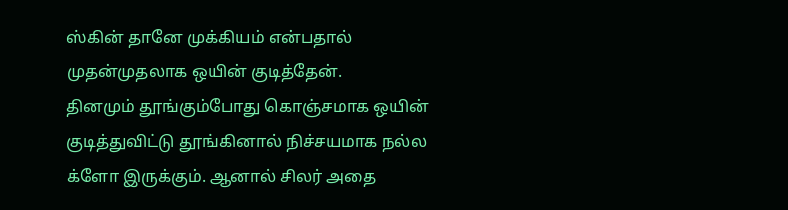ஸ்கின் தானே முக்கியம் என்பதால் முதன்முதலாக ஒயின் குடித்தேன்.
தினமும் தூங்கும்போது கொஞ்சமாக ஒயின் குடித்துவிட்டு தூங்கினால் நிச்சயமாக நல்ல க்ளோ இருக்கும். ஆனால் சிலர் அதை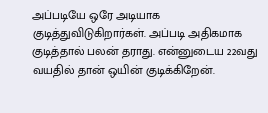அப்படியே ஒரே அடியாக குடித்துவிடுகிறார்கள். அப்படி அதிகமாக குடித்தால் பலன் தராது. என்னுடைய 22வது வயதில் தான் ஒயின் குடிக்கிறேன்.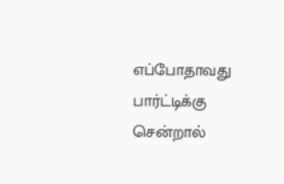எப்போதாவது பார்ட்டிக்கு சென்றால்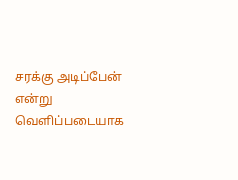சரக்கு அடிப்பேன் என்று வெளிப்படையாக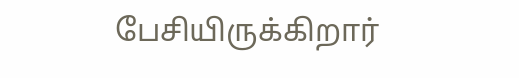பேசியிருக்கிறார்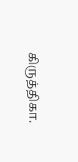கிருத்திகா.